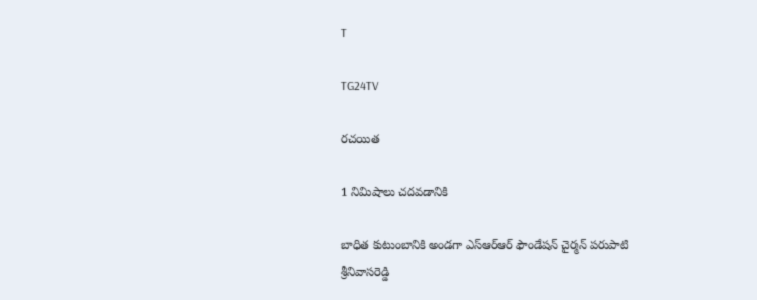T

TG24TV

రచయిత

1 నిమిషాలు చదవడానికి

బాధిత కుటుంబానికి అండగా ఎస్ఆర్ఆర్ ఫౌండేషన్ చైర్మన్ పరుపాటి శ్రీనివాసరెడ్డి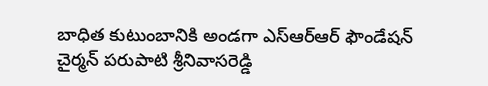బాధిత కుటుంబానికి అండగా ఎస్ఆర్ఆర్ ఫౌండేషన్ చైర్మన్ పరుపాటి శ్రీనివాసరెడ్డి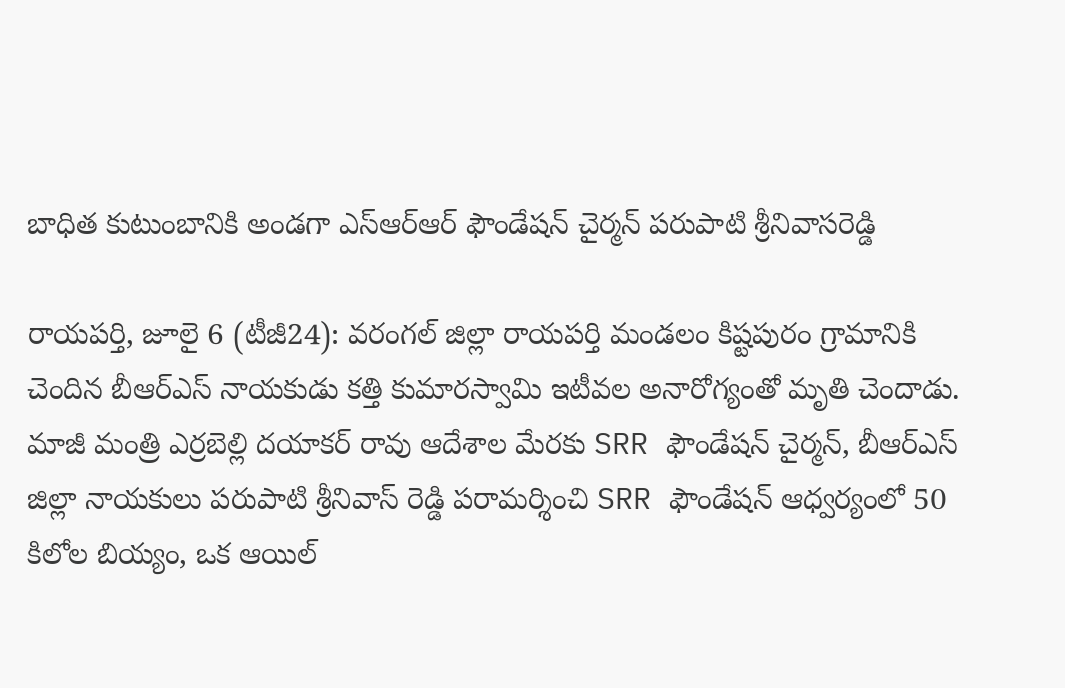బాధిత కుటుంబానికి అండగా ఎస్ఆర్ఆర్ ఫౌండేషన్ చైర్మన్ పరుపాటి శ్రీనివాసరెడ్డి

రాయపర్తి, జూలై 6 (టీజీ24): వరంగల్ జిల్లా రాయపర్తి మండలం కిష్టపురం గ్రామానికి చెందిన బీఆర్ఎస్ నాయకుడు కత్తి కుమారస్వామి ఇటీవల అనారోగ్యంతో మృతి చెందాడు. మాజీ మంత్రి ఎర్రబెల్లి దయాకర్ రావు ఆదేశాల మేరకు SRR ఫౌండేషన్ చైర్మన్, బీఆర్ఎస్ జిల్లా నాయకులు పరుపాటి శ్రీనివాస్ రెడ్డి పరామర్శించి SRR ఫౌండేషన్ ఆధ్వర్యంలో 50 కిలోల బియ్యం, ఒక ఆయిల్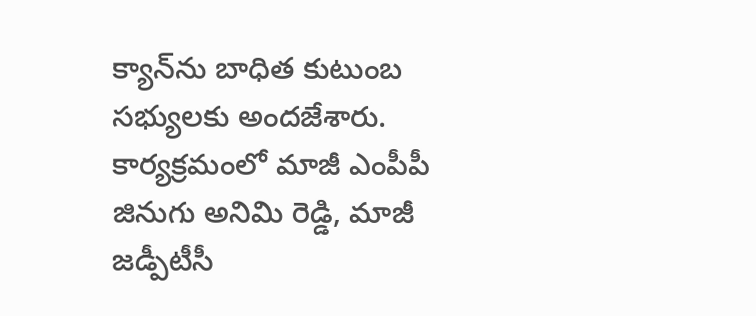క్యాన్‌ను బాధిత కుటుంబ సభ్యులకు అందజేశారు. కార్యక్రమంలో మాజీ ఎంపీపీ జినుగు అనిమి రెడ్డి, మాజీ జడ్పీటీసీ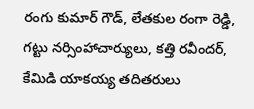రంగు కుమార్ గౌడ్, లేతకుల రంగా రెడ్డి, గట్టు నర్సింహాచార్యులు, కత్తి రవీందర్, కేమిడి యాకయ్య తదితరులు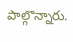పాల్గొన్నారు.